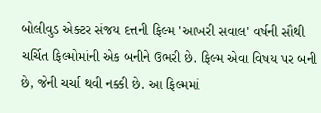બોલીવુડ એક્ટર સંજય દત્તની ફિલ્મ 'આખરી સવાલ' વર્ષની સૌથી ચર્ચિત ફિલ્મોમાંની એક બનીને ઉભરી છે. ફિલ્મ એવા વિષય પર બની છે, જેની ચર્ચા થવી નક્કી છે. આ ફિલ્મમાં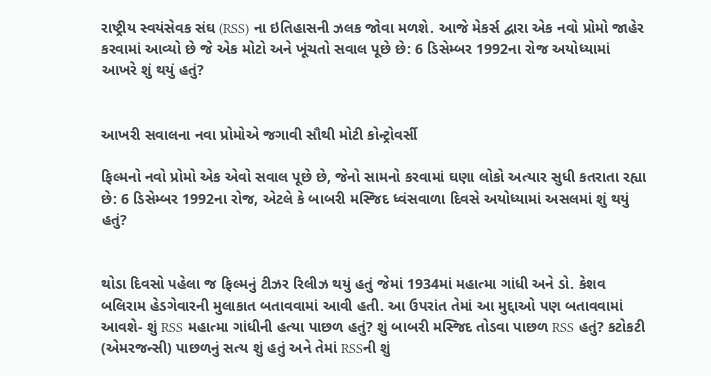રાષ્ટ્રીય સ્વયંસેવક સંઘ (RSS) ના ઇતિહાસની ઝલક જોવા મળશે. આજે મેકર્સ દ્વારા એક નવો પ્રોમો જાહેર કરવામાં આવ્યો છે જે એક મોટો અને ખૂંચતો સવાલ પૂછે છે: 6 ડિસેમ્બર 1992ના રોજ અયોધ્યામાં આખરે શું થયું હતું?


આખરી સવાલના નવા પ્રોમોએ જગાવી સૌથી મોટી કોન્ટ્રોવર્સી

ફિલ્મનો નવો પ્રોમો એક એવો સવાલ પૂછે છે, જેનો સામનો કરવામાં ઘણા લોકો અત્યાર સુધી કતરાતા રહ્યા છે: 6 ડિસેમ્બર 1992ના રોજ, એટલે કે બાબરી મસ્જિદ ધ્વંસવાળા દિવસે અયોધ્યામાં અસલમાં શું થયું હતું?


થોડા દિવસો પહેલા જ ફિલ્મનું ટીઝર રિલીઝ થયું હતું જેમાં 1934માં મહાત્મા ગાંધી અને ડો. કેશવ બલિરામ હેડગેવારની મુલાકાત બતાવવામાં આવી હતી. આ ઉપરાંત તેમાં આ મુદ્દાઓ પણ બતાવવામાં આવશે- શું RSS મહાત્મા ગાંધીની હત્યા પાછળ હતું? શું બાબરી મસ્જિદ તોડવા પાછળ RSS હતું? કટોકટી (એમરજન્સી) પાછળનું સત્ય શું હતું અને તેમાં RSSની શું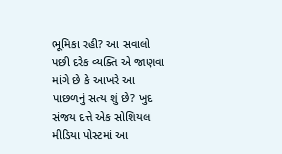ભૂમિકા રહી? આ સવાલો પછી દરેક વ્યક્તિ એ જાણવા માંગે છે કે આખરે આ પાછળનું સત્ય શું છે? ખુદ સંજય દત્તે એક સોશિયલ મીડિયા પોસ્ટમાં આ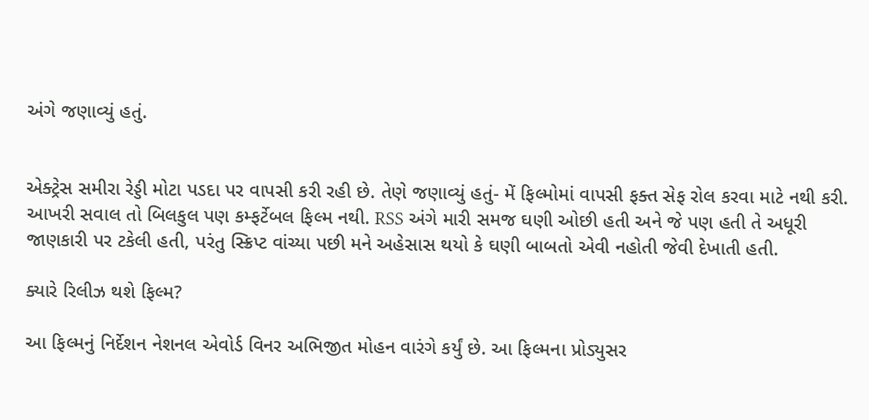અંગે જણાવ્યું હતું.


એક્ટ્રેસ સમીરા રેડ્ડી મોટા પડદા પર વાપસી કરી રહી છે. તેણે જણાવ્યું હતું- મેં ફિલ્મોમાં વાપસી ફક્ત સેફ રોલ કરવા માટે નથી કરી. આખરી સવાલ તો બિલકુલ પણ કમ્ફર્ટેબલ ફિલ્મ નથી. RSS અંગે મારી સમજ ઘણી ઓછી હતી અને જે પણ હતી તે અધૂરી જાણકારી પર ટકેલી હતી, પરંતુ સ્ક્રિપ્ટ વાંચ્યા પછી મને અહેસાસ થયો કે ઘણી બાબતો એવી નહોતી જેવી દેખાતી હતી.

ક્યારે રિલીઝ થશે ફિલ્મ?

આ ફિલ્મનું નિર્દેશન નેશનલ એવોર્ડ વિનર અભિજીત મોહન વારંગે કર્યું છે. આ ફિલ્મના પ્રોડ્યુસર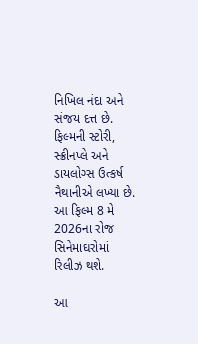નિખિલ નંદા અને સંજય દત્ત છે. ફિલ્મની સ્ટોરી, સ્ક્રીનપ્લે અને ડાયલોગ્સ ઉત્કર્ષ નૈથાનીએ લખ્યા છે. આ ફિલ્મ 8 મે 2026ના રોજ સિનેમાઘરોમાં રિલીઝ થશે.

આ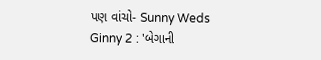પણ વાંચો- Sunny Weds Ginny 2 : 'બેગાની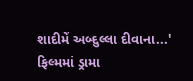શાદીમેં અબ્દુલ્લા દીવાના...' ફિલ્મમાં ડ્રામા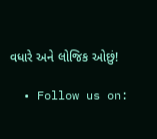વધારે અને લોજિક ઓછું!

  • Follow us on: